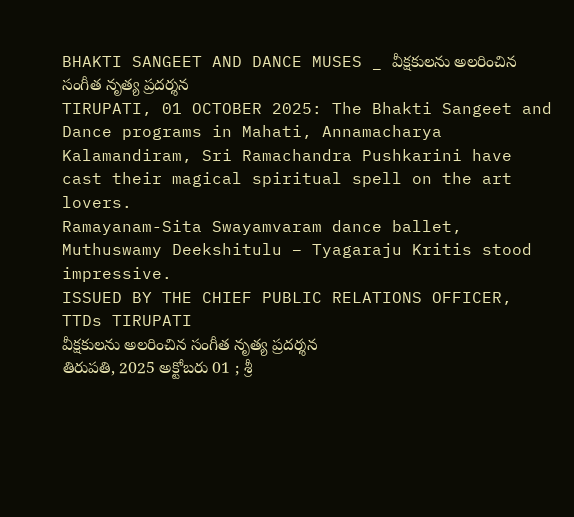BHAKTI SANGEET AND DANCE MUSES _ వీక్షకులను అలరించిన సంగీత నృత్య ప్రదర్శన
TIRUPATI, 01 OCTOBER 2025: The Bhakti Sangeet and Dance programs in Mahati, Annamacharya Kalamandiram, Sri Ramachandra Pushkarini have cast their magical spiritual spell on the art lovers.
Ramayanam-Sita Swayamvaram dance ballet, Muthuswamy Deekshitulu – Tyagaraju Kritis stood impressive.
ISSUED BY THE CHIEF PUBLIC RELATIONS OFFICER, TTDs TIRUPATI
వీక్షకులను అలరించిన సంగీత నృత్య ప్రదర్శన
తిరుపతి, 2025 అక్టోబరు 01 ; శ్రీ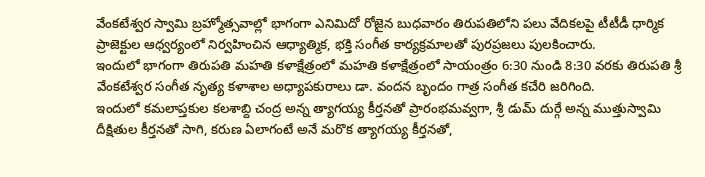వేంకటేశ్వర స్వామి బ్రహ్మోత్సవాల్లో భాగంగా ఎనిమిదో రోజైన బుధవారం తిరుపతిలోని పలు వేదికలపై టీటీడీ ధార్మిక ప్రాజెక్టుల ఆధ్వర్యంలో నిర్వహించిన ఆధ్యాత్మిక, భక్తి సంగీత కార్యక్రమాలతో పురప్రజలు పులకించారు.
ఇందులో భాగంగా తిరుపతి మహతి కళాక్షేత్రంలో మహతి కళాక్షేత్రంలో సాయంత్రం 6:30 నుండి 8:30 వరకు తిరుపతి శ్రీ వేంకటేశ్వర సంగీత నృత్య కళాశాల అధ్యాపకురాలు డా. వందన బృందం గాత్ర సంగీత కచేరి జరిగింది.
ఇందులో కమలాప్తకుల కలశాబ్ది చంద్ర అన్న త్యాగయ్య కీర్తనతో ప్రారంభమవ్వగా, శ్రీ డుమ్ దుర్గే అన్న ముత్తుస్వామి దీక్షితుల కీర్తనతో సాగి, కరుణ ఏలాగంటే అనే మరొక త్యాగయ్య కీర్తనతో,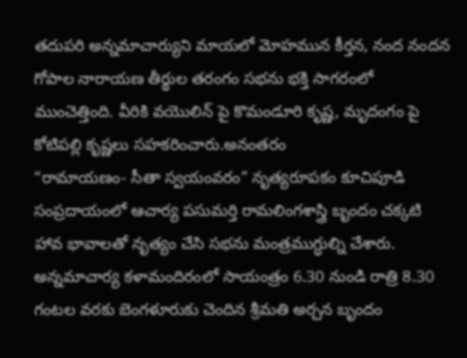తదుపరి అన్నమాచార్యుని మాయలో మోహమున కీర్తన, నంద నందన గోపాల నారాయణ తీర్థుల తరంగం సభను భక్తి సాగరంలో ముంచెత్తింది. వీరికి వయొలిన్ పై కొమండూరి కృష్ణ, మృదంగం పై కోటిపల్లి కృష్ణలు సహకరించారు.అనంతరం
“రామాయణం- సీతా స్వయంవరం” నృత్యరూపకం కూచిపూడి సంప్రదాయంలో ఆచార్య పసుమర్తి రామలింగశాస్త్రి బృందం చక్కటి హావ భావాలతో నృత్యం చేసి సభను మంత్రముగ్ధుల్ని చేశారు.
అన్నమాచార్య కళామందిరంలో సాయంత్రం 6.30 నుండి రాత్రి 8.30 గంటల వరకు బెంగళూరుకు చెందిన శ్రీమతి అర్చన బృందం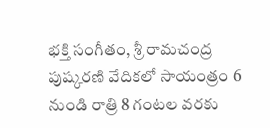భక్తి సంగీతం, శ్రీ రామచంద్ర పుష్కరణి వేదికలో సాయంత్రం 6 నుండి రాత్రి 8 గంటల వరకు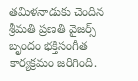తమిళనాడుకు చెందిన శ్రీమతి ప్రణతి వైజర్స్ బృందం భక్తిసంగీత కార్యక్రమం జరిగింది.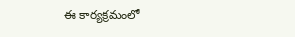ఈ కార్యక్రమంలో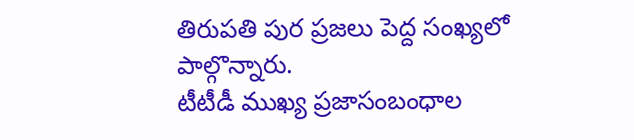తిరుపతి పుర ప్రజలు పెద్ద సంఖ్యలో పాల్గొన్నారు.
టీటీడీ ముఖ్య ప్రజాసంబంధాల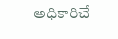అధికారిచే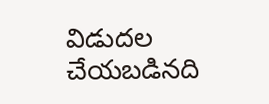విడుదల చేయబడినది